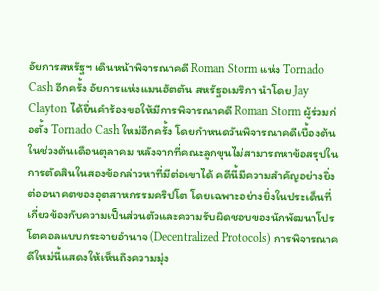อัยการสหรัฐฯ เดินหน้าพิจารณาคดี Roman Storm แห่ง Tornado Cash อีกครั้ง อัยการแห่งแมนฮัตตัน สหรัฐอเมริกา นำโดย Jay Clayton ได้ยื่นคำร้องขอให้มีการพิจารณาคดี Roman Storm ผู้ร่วมก่อตั้ง Tornado Cash ใหม่อีกครั้ง โดยกำหนดวันพิจารณาคดีเบื้องต้นในช่วงต้นเดือนตุลาคม หลังจากที่คณะลูกขุนไม่สามารถหาข้อสรุปในการตัดสินในสองข้อกล่าวหาที่มีต่อเขาได้ คดีนี้มีความสำคัญอย่างยิ่งต่ออนาคตของอุตสาหกรรมคริปโต โดยเฉพาะอย่างยิ่งในประเด็นที่เกี่ยวข้องกับความเป็นส่วนตัวและความรับผิดชอบของนักพัฒนาโปรโตคอลแบบกระจายอำนาจ (Decentralized Protocols) การพิจารณาคดีใหม่นี้แสดงให้เห็นถึงความมุ่ง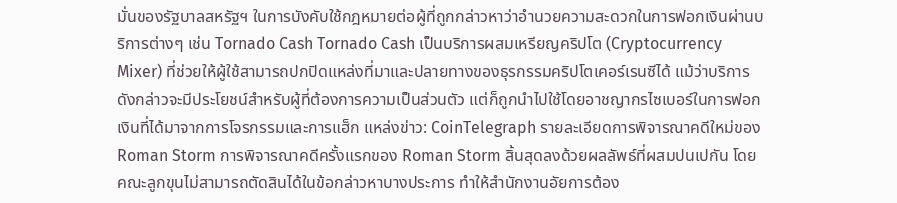มั่นของรัฐบาลสหรัฐฯ ในการบังคับใช้กฎหมายต่อผู้ที่ถูกกล่าวหาว่าอำนวยความสะดวกในการฟอกเงินผ่านบริการต่างๆ เช่น Tornado Cash Tornado Cash เป็นบริการผสมเหรียญคริปโต (Cryptocurrency Mixer) ที่ช่วยให้ผู้ใช้สามารถปกปิดแหล่งที่มาและปลายทางของธุรกรรมคริปโตเคอร์เรนซีได้ แม้ว่าบริการดังกล่าวจะมีประโยชน์สำหรับผู้ที่ต้องการความเป็นส่วนตัว แต่ก็ถูกนำไปใช้โดยอาชญากรไซเบอร์ในการฟอกเงินที่ได้มาจากการโจรกรรมและการแฮ็ก แหล่งข่าว: CoinTelegraph รายละเอียดการพิจารณาคดีใหม่ของ Roman Storm การพิจารณาคดีครั้งแรกของ Roman Storm สิ้นสุดลงด้วยผลลัพธ์ที่ผสมปนเปกัน โดยคณะลูกขุนไม่สามารถตัดสินได้ในข้อกล่าวหาบางประการ ทำให้สำนักงานอัยการต้อง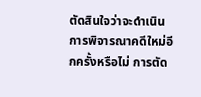ตัดสินใจว่าจะดำเนินการพิจารณาคดีใหม่อีกครั้งหรือไม่ การตัด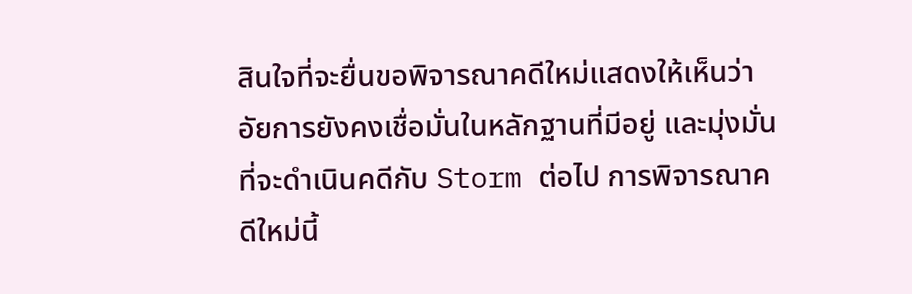สินใจที่จะยื่นขอพิจารณาคดีใหม่แสดงให้เห็นว่าอัยการยังคงเชื่อมั่นในหลักฐานที่มีอยู่ และมุ่งมั่นที่จะดำเนินคดีกับ Storm ต่อไป การพิจารณาคดีใหม่นี้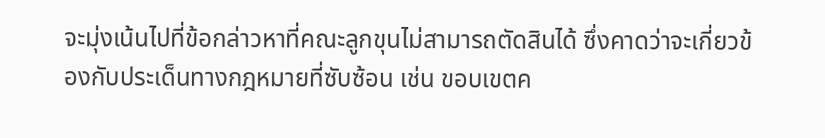จะมุ่งเน้นไปที่ข้อกล่าวหาที่คณะลูกขุนไม่สามารถตัดสินได้ ซึ่งคาดว่าจะเกี่ยวข้องกับประเด็นทางกฎหมายที่ซับซ้อน เช่น ขอบเขตค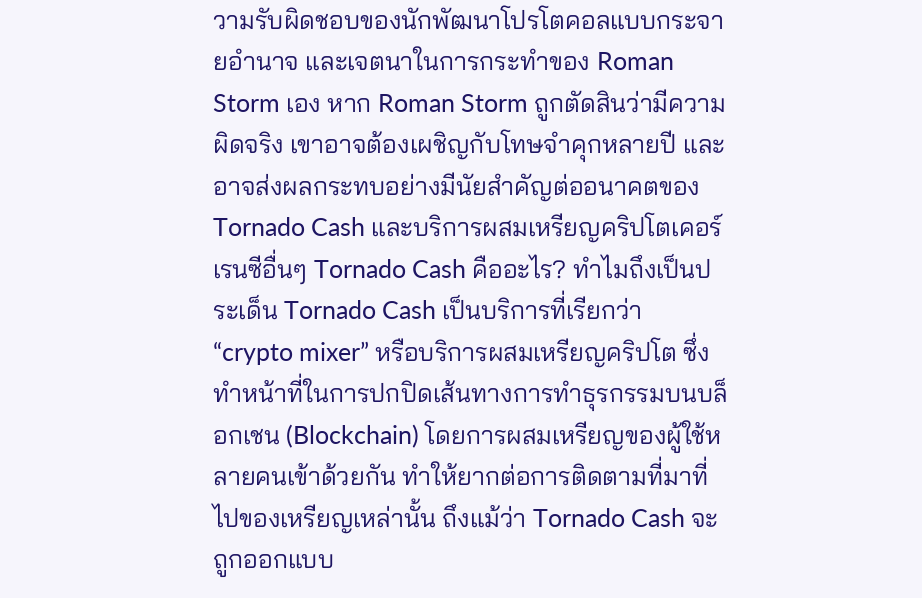วามรับผิดชอบของนักพัฒนาโปรโตคอลแบบกระจายอำนาจ และเจตนาในการกระทำของ Roman Storm เอง หาก Roman Storm ถูกตัดสินว่ามีความผิดจริง เขาอาจต้องเผชิญกับโทษจำคุกหลายปี และอาจส่งผลกระทบอย่างมีนัยสำคัญต่ออนาคตของ Tornado Cash และบริการผสมเหรียญคริปโตเคอร์เรนซีอื่นๆ Tornado Cash คืออะไร? ทำไมถึงเป็นประเด็น Tornado Cash เป็นบริการที่เรียกว่า “crypto mixer” หรือบริการผสมเหรียญคริปโต ซึ่งทำหน้าที่ในการปกปิดเส้นทางการทำธุรกรรมบนบล็อกเชน (Blockchain) โดยการผสมเหรียญของผู้ใช้หลายคนเข้าด้วยกัน ทำให้ยากต่อการติดตามที่มาที่ไปของเหรียญเหล่านั้น ถึงแม้ว่า Tornado Cash จะถูกออกแบบ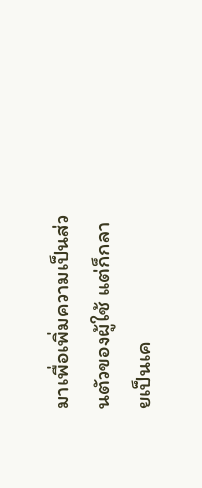มาเพื่อเพิ่มความเป็นส่วนตัวของผู้ใช้ แต่ก็กลายเป็นเค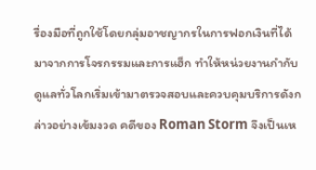รื่องมือที่ถูกใช้โดยกลุ่มอาชญากรในการฟอกเงินที่ได้มาจากการโจรกรรมและการแฮ็ก ทำให้หน่วยงานกำกับดูแลทั่วโลกเริ่มเข้ามาตรวจสอบและควบคุมบริการดังกล่าวอย่างเข้มงวด คดีของ Roman Storm จึงเป็นเห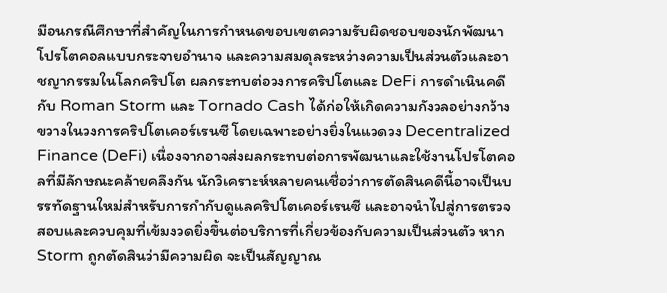มือนกรณีศึกษาที่สำคัญในการกำหนดขอบเขตความรับผิดชอบของนักพัฒนาโปรโตคอลแบบกระจายอำนาจ และความสมดุลระหว่างความเป็นส่วนตัวและอาชญากรรมในโลกคริปโต ผลกระทบต่อวงการคริปโตและ DeFi การดำเนินคดีกับ Roman Storm และ Tornado Cash ได้ก่อให้เกิดความกังวลอย่างกว้างขวางในวงการคริปโตเคอร์เรนซี โดยเฉพาะอย่างยิ่งในแวดวง Decentralized Finance (DeFi) เนื่องจากอาจส่งผลกระทบต่อการพัฒนาและใช้งานโปรโตคอลที่มีลักษณะคล้ายคลึงกัน นักวิเคราะห์หลายคนเชื่อว่าการตัดสินคดีนี้อาจเป็นบรรทัดฐานใหม่สำหรับการกำกับดูแลคริปโตเคอร์เรนซี และอาจนำไปสู่การตรวจสอบและควบคุมที่เข้มงวดยิ่งขึ้นต่อบริการที่เกี่ยวข้องกับความเป็นส่วนตัว หาก Storm ถูกตัดสินว่ามีความผิด จะเป็นสัญญาณ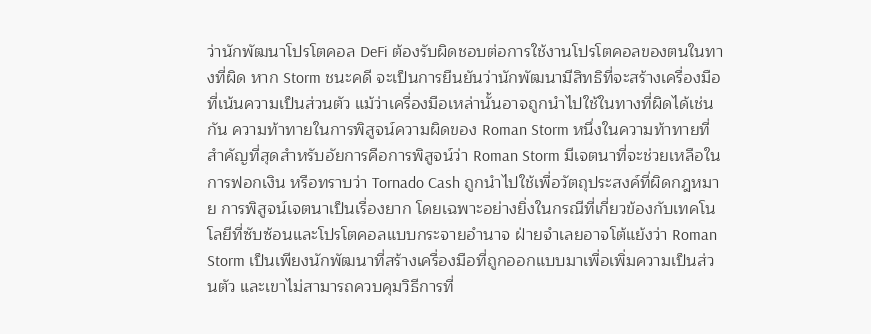ว่านักพัฒนาโปรโตคอล DeFi ต้องรับผิดชอบต่อการใช้งานโปรโตคอลของตนในทางที่ผิด หาก Storm ชนะคดี จะเป็นการยืนยันว่านักพัฒนามีสิทธิที่จะสร้างเครื่องมือที่เน้นความเป็นส่วนตัว แม้ว่าเครื่องมือเหล่านั้นอาจถูกนำไปใช้ในทางที่ผิดได้เช่นกัน ความท้าทายในการพิสูจน์ความผิดของ Roman Storm หนึ่งในความท้าทายที่สำคัญที่สุดสำหรับอัยการคือการพิสูจน์ว่า Roman Storm มีเจตนาที่จะช่วยเหลือในการฟอกเงิน หรือทราบว่า Tornado Cash ถูกนำไปใช้เพื่อวัตถุประสงค์ที่ผิดกฎหมาย การพิสูจน์เจตนาเป็นเรื่องยาก โดยเฉพาะอย่างยิ่งในกรณีที่เกี่ยวข้องกับเทคโนโลยีที่ซับซ้อนและโปรโตคอลแบบกระจายอำนาจ ฝ่ายจำเลยอาจโต้แย้งว่า Roman Storm เป็นเพียงนักพัฒนาที่สร้างเครื่องมือที่ถูกออกแบบมาเพื่อเพิ่มความเป็นส่วนตัว และเขาไม่สามารถควบคุมวิธีการที่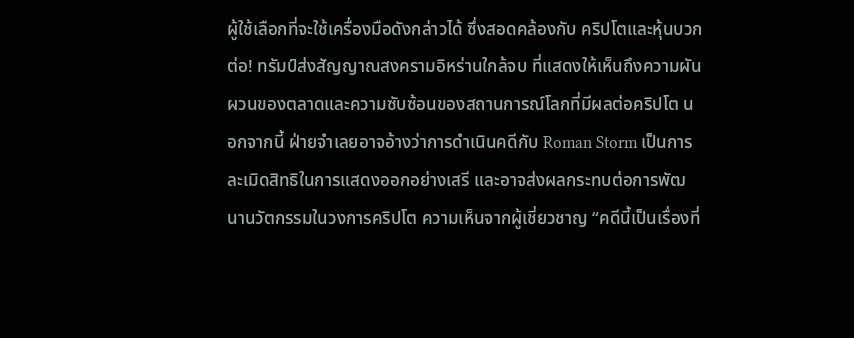ผู้ใช้เลือกที่จะใช้เครื่องมือดังกล่าวได้ ซึ่งสอดคล้องกับ คริปโตและหุ้นบวกต่อ! ทรัมป์ส่งสัญญาณสงครามอิหร่านใกล้จบ ที่แสดงให้เห็นถึงความผันผวนของตลาดและความซับซ้อนของสถานการณ์โลกที่มีผลต่อคริปโต นอกจากนี้ ฝ่ายจำเลยอาจอ้างว่าการดำเนินคดีกับ Roman Storm เป็นการละเมิดสิทธิในการแสดงออกอย่างเสรี และอาจส่งผลกระทบต่อการพัฒนานวัตกรรมในวงการคริปโต ความเห็นจากผู้เชี่ยวชาญ “คดีนี้เป็นเรื่องที่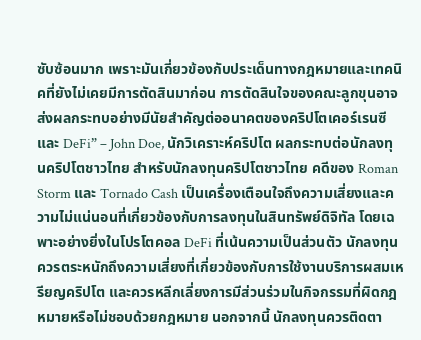ซับซ้อนมาก เพราะมันเกี่ยวข้องกับประเด็นทางกฎหมายและเทคนิคที่ยังไม่เคยมีการตัดสินมาก่อน การตัดสินใจของคณะลูกขุนอาจส่งผลกระทบอย่างมีนัยสำคัญต่ออนาคตของคริปโตเคอร์เรนซีและ DeFi” – John Doe, นักวิเคราะห์คริปโต ผลกระทบต่อนักลงทุนคริปโตชาวไทย สำหรับนักลงทุนคริปโตชาวไทย คดีของ Roman Storm และ Tornado Cash เป็นเครื่องเตือนใจถึงความเสี่ยงและความไม่แน่นอนที่เกี่ยวข้องกับการลงทุนในสินทรัพย์ดิจิทัล โดยเฉพาะอย่างยิ่งในโปรโตคอล DeFi ที่เน้นความเป็นส่วนตัว นักลงทุนควรตระหนักถึงความเสี่ยงที่เกี่ยวข้องกับการใช้งานบริการผสมเหรียญคริปโต และควรหลีกเลี่ยงการมีส่วนร่วมในกิจกรรมที่ผิดกฎหมายหรือไม่ชอบด้วยกฎหมาย นอกจากนี้ นักลงทุนควรติดตา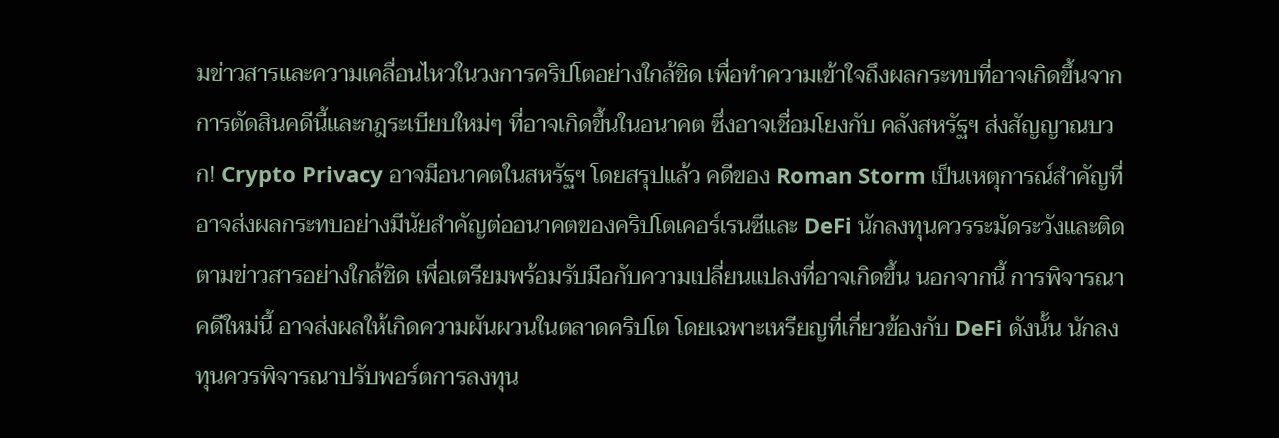มข่าวสารและความเคลื่อนไหวในวงการคริปโตอย่างใกล้ชิด เพื่อทำความเข้าใจถึงผลกระทบที่อาจเกิดขึ้นจากการตัดสินคดีนี้และกฎระเบียบใหม่ๆ ที่อาจเกิดขึ้นในอนาคต ซึ่งอาจเชื่อมโยงกับ คลังสหรัฐฯ ส่งสัญญาณบวก! Crypto Privacy อาจมีอนาคตในสหรัฐฯ โดยสรุปแล้ว คดีของ Roman Storm เป็นเหตุการณ์สำคัญที่อาจส่งผลกระทบอย่างมีนัยสำคัญต่ออนาคตของคริปโตเคอร์เรนซีและ DeFi นักลงทุนควรระมัดระวังและติดตามข่าวสารอย่างใกล้ชิด เพื่อเตรียมพร้อมรับมือกับความเปลี่ยนแปลงที่อาจเกิดขึ้น นอกจากนี้ การพิจารณาคดีใหม่นี้ อาจส่งผลให้เกิดความผันผวนในตลาดคริปโต โดยเฉพาะเหรียญที่เกี่ยวข้องกับ DeFi ดังนั้น นักลงทุนควรพิจารณาปรับพอร์ตการลงทุน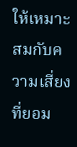ให้เหมาะสมกับความเสี่ยงที่ยอม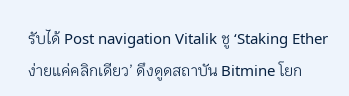รับได้ Post navigation Vitalik ชู ‘Staking Ether ง่ายแค่คลิกเดียว’ ดึงดูดสถาบัน Bitmine โยก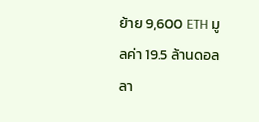ย้าย 9,600 ETH มูลค่า 19.5 ล้านดอลลา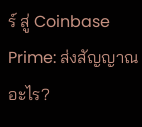ร์ สู่ Coinbase Prime: ส่งสัญญาณอะไร?